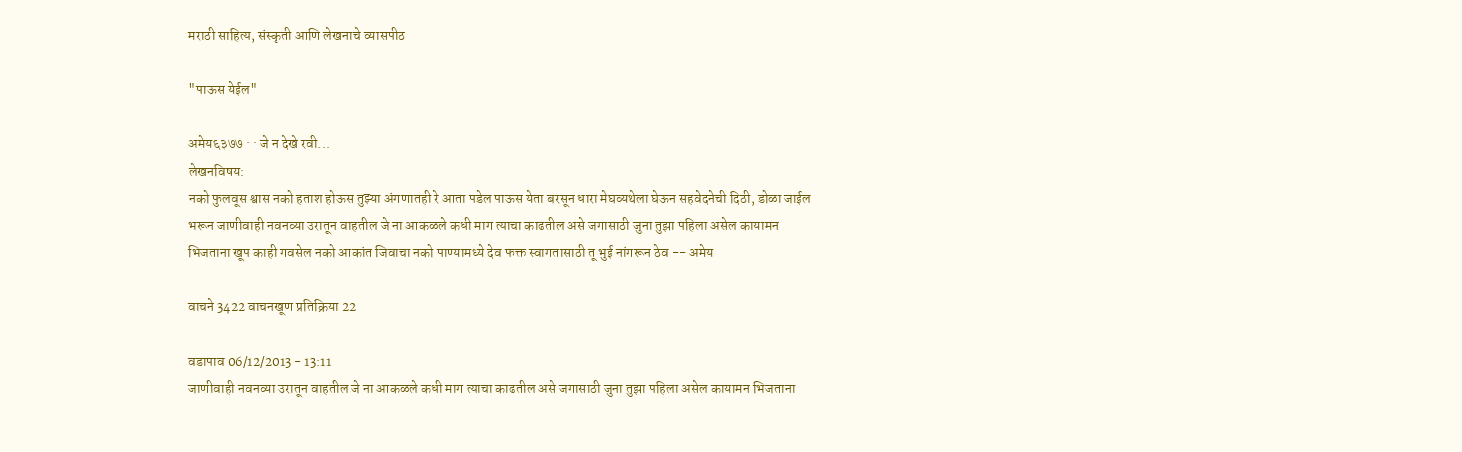मराठी साहित्य, संस्कृती आणि लेखनाचे व्यासपीठ

"पाऊस येईल"

अमेय६३७७ · · जे न देखे रवी...
लेखनविषय:
नको फुलवूस श्वास नको हताश होऊस तुझ्या अंगणातही रे आता पडेल पाऊस येता बरसून धारा मेघव्यथेला घेऊन सहवेदनेची दिठी, डोळा जाईल भरून जाणीवाही नवनव्या उरातून वाहतील जे ना आकळले कधी माग त्याचा काढतील असे जगासाठी जुना तुझा पहिला असेल कायामन भिजताना खूप काही गवसेल नको आकांत जिवाचा नको पाण्यामध्ये देव फक्त स्वागतासाठी तू भुई नांगरून ठेव -- अमेय

वाचने 3422 वाचनखूण प्रतिक्रिया 22

वडापाव 06/12/2013 - 13:11
जाणीवाही नवनव्या उरातून वाहतील जे ना आकळले कधी माग त्याचा काढतील असे जगासाठी जुना तुझा पहिला असेल कायामन भिजताना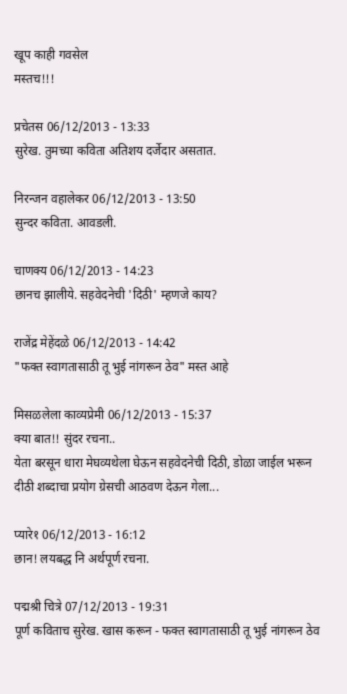खूप काही गवसेल
मस्तच!!!

प्रचेतस 06/12/2013 - 13:33
सुरेख. तुमच्या कविता अतिशय दर्जेदार असतात.

निरन्जन वहालेकर 06/12/2013 - 13:50
सुन्दर कविता. आवडली.

चाणक्य 06/12/2013 - 14:23
छानच झालीये. सहवेदनेची 'दिठी' म्हणजे काय?

राजेंद्र मेहेंदळे 06/12/2013 - 14:42
"फक्त स्वागतासाठी तू भुई नांगरून ठेव" मस्त आहे

मिसळलेला काव्यप्रेमी 06/12/2013 - 15:37
क्या बात!! सुंदर रचना..
येता बरसून धारा मेघव्यथेला घेऊन सहवेदनेची दिठी, डोळा जाईल भरून
दीठी शब्दाचा प्रयोग ग्रेसची आठवण देऊन गेला...

प्यारे१ 06/12/2013 - 16:12
छान! लयबद्ध नि अर्थपूर्ण रचना.

पद्मश्री चित्रे 07/12/2013 - 19:31
पूर्ण कविताच सुरेख. खास करून - फक्त स्वागतासाठी तू भुई नांगरून ठेव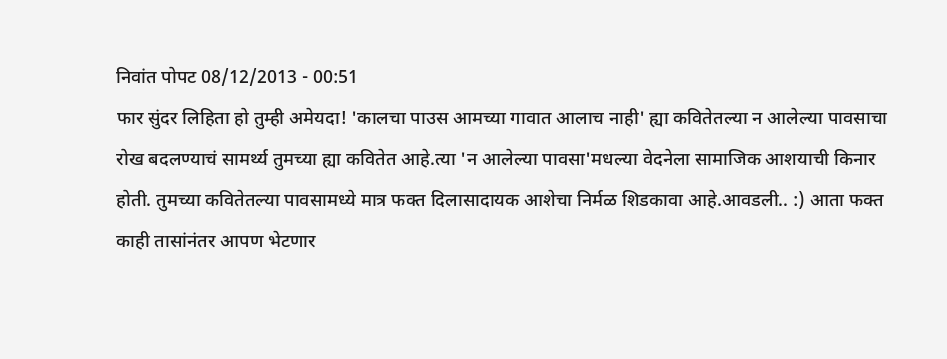निवांत पोपट 08/12/2013 - 00:51
फार सुंदर लिहिता हो तुम्ही अमेयदा! 'कालचा पाउस आमच्या गावात आलाच नाही' ह्या कवितेतल्या न आलेल्या पावसाचा रोख बदलण्याचं सामर्थ्य तुमच्या ह्या कवितेत आहे.त्या 'न आलेल्या पावसा'मधल्या वेदनेला सामाजिक आशयाची किनार होती. तुमच्या कवितेतल्या पावसामध्ये मात्र फक्त दिलासादायक आशेचा निर्मळ शिडकावा आहे.आवडली.. :) आता फक्त काही तासांनंतर आपण भेटणार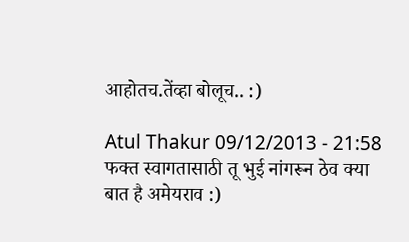आहोतच.तेंव्हा बोलूच.. :)

Atul Thakur 09/12/2013 - 21:58
फक्त स्वागतासाठी तू भुई नांगरून ठेव क्या बात है अमेयराव :)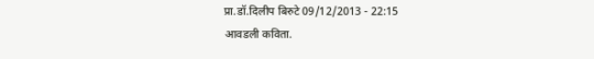प्रा.डॉ.दिलीप बिरुटे 09/12/2013 - 22:15
आवडली कविता.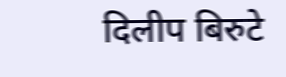दिलीप बिरुटे